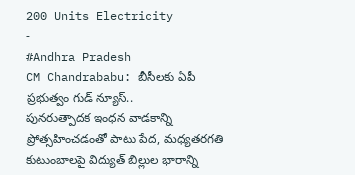200 Units Electricity
-
#Andhra Pradesh
CM Chandrababu: బీసీలకు ఏపీ ప్రభుత్వం గుడ్ న్యూస్..
పునరుత్పాదక ఇంధన వాడకాన్ని ప్రోత్సహించడంతో పాటు పేద, మధ్యతరగతి కుటుంబాలపై విద్యుత్ బిల్లుల భారాన్ని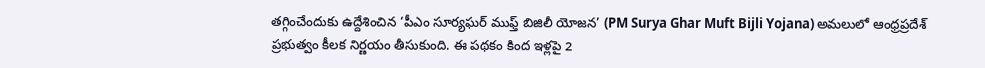తగ్గించేందుకు ఉద్దేశించిన ‘పీఎం సూర్యఘర్ ముఫ్త్ బిజిలీ యోజన’ (PM Surya Ghar Muft Bijli Yojana) అమలులో ఆంధ్రప్రదేశ్ ప్రభుత్వం కీలక నిర్ణయం తీసుకుంది. ఈ పథకం కింద ఇళ్లపై 2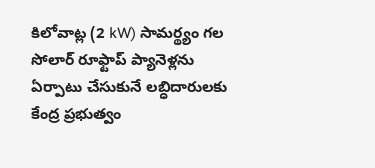కిలోవాట్ల (2 kW) సామర్థ్యం గల సోలార్ రూఫ్టాప్ ప్యానెళ్లను ఏర్పాటు చేసుకునే లబ్ధిదారులకు కేంద్ర ప్రభుత్వం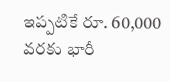ఇప్పటికే రూ. 60,000 వరకు భారీ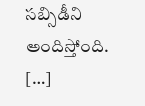సబ్సిడీని అందిస్తోంది. […]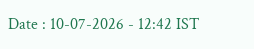Date : 10-07-2026 - 12:42 IST